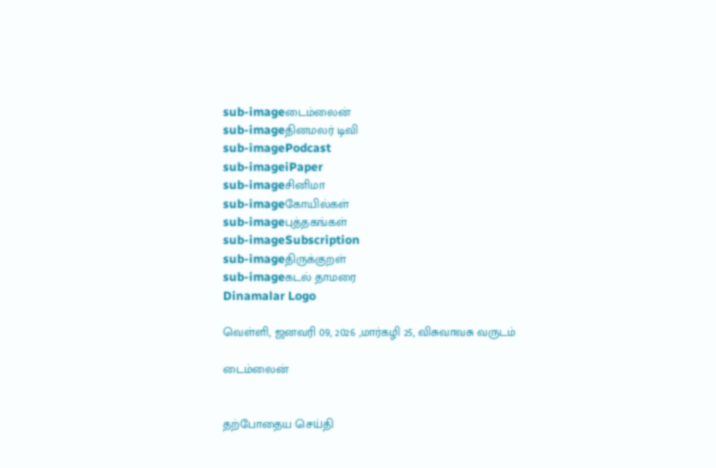sub-imageடைம்லைன்
sub-imageதினமலர் டிவி
sub-imagePodcast
sub-imageiPaper
sub-imageசினிமா
sub-imageகோயில்கள்
sub-imageபுத்தகங்கள்
sub-imageSubscription
sub-imageதிருக்குறள்
sub-imageகடல் தாமரை
Dinamalar Logo

வெள்ளி, ஜனவரி 09, 2026 ,மார்கழி 25, விசுவாவசு வருடம்

டைம்லைன்


தற்போதைய செய்தி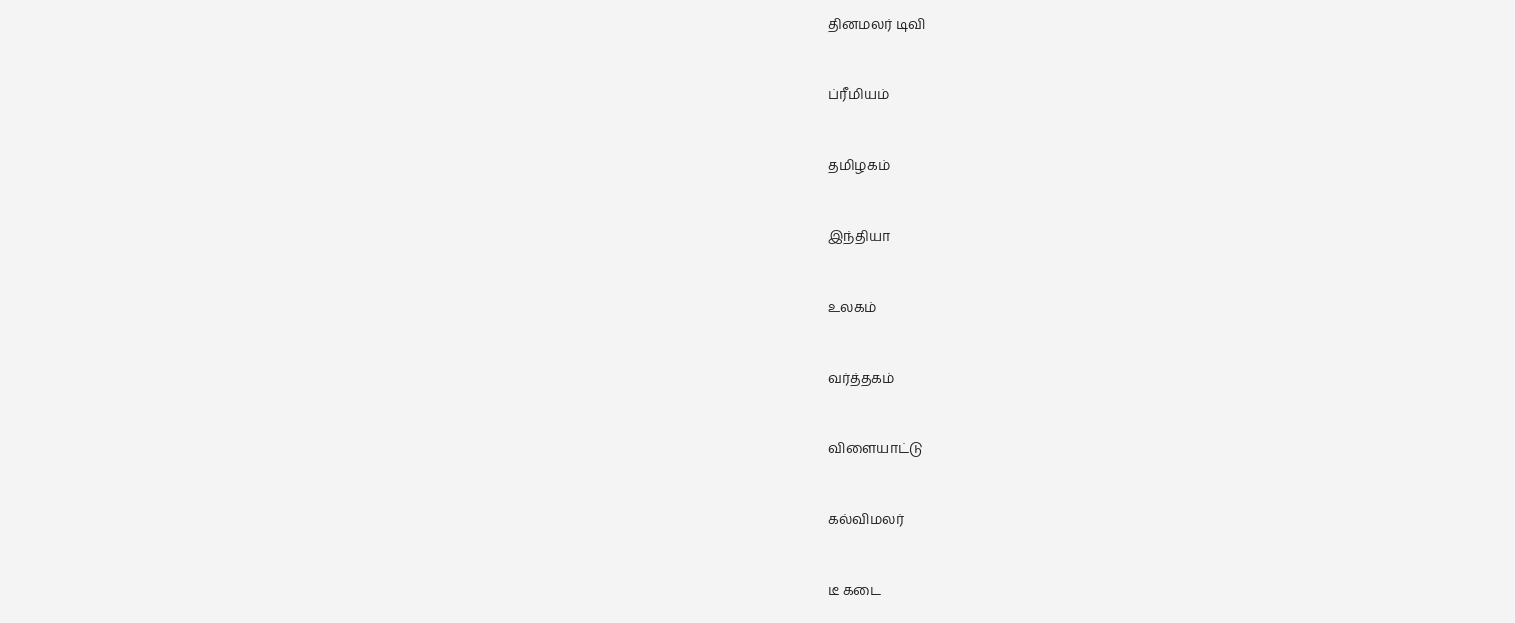தினமலர் டிவி


ப்ரீமியம்


தமிழகம்


இந்தியா


உலகம்


வர்த்தகம்


விளையாட்டு


கல்விமலர்


டீ கடை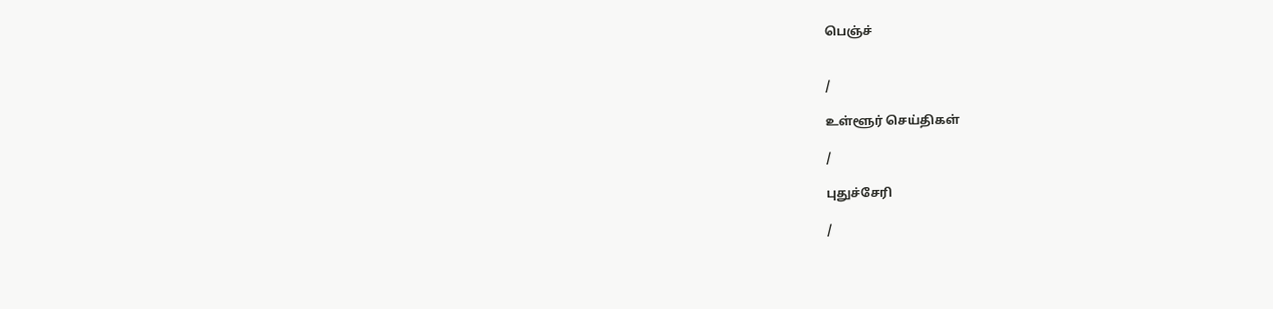பெஞ்ச்


/

உள்ளூர் செய்திகள்

/

புதுச்சேரி

/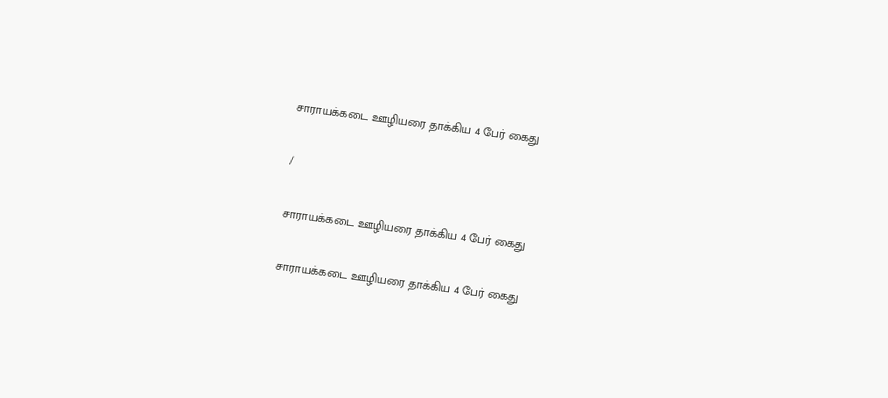சாராயக்கடை ஊழியரை தாக்கிய 4 பேர் கைது

/

சாராயக்கடை ஊழியரை தாக்கிய 4 பேர் கைது

சாராயக்கடை ஊழியரை தாக்கிய 4 பேர் கைது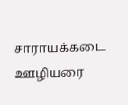சாராயக்கடை ஊழியரை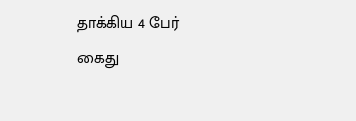தாக்கிய 4 பேர் கைது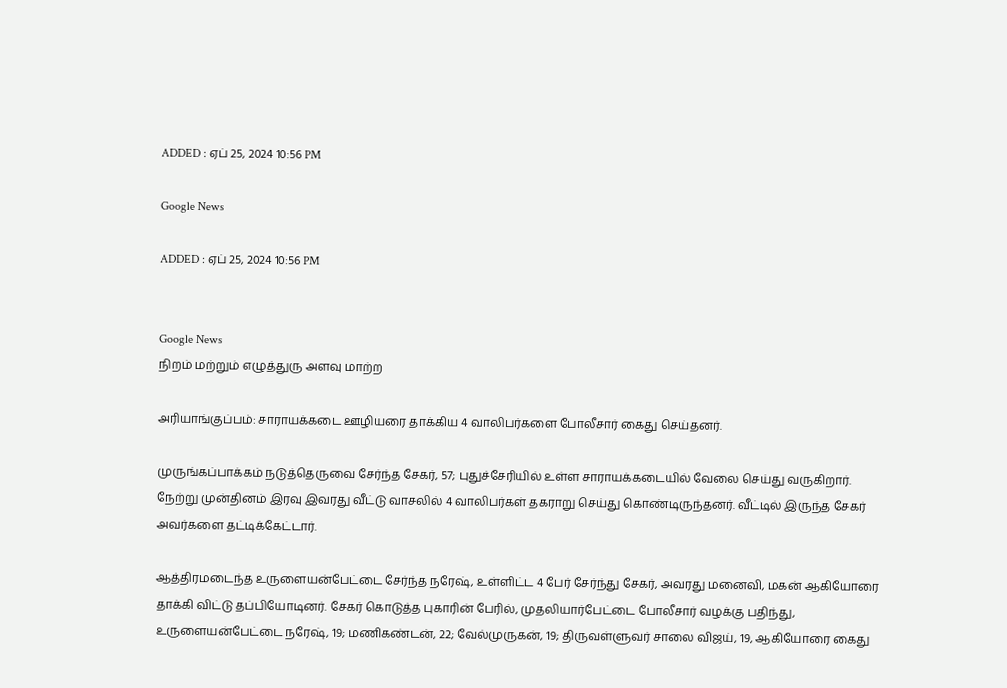ADDED : ஏப் 25, 2024 10:56 PM

Google News

ADDED : ஏப் 25, 2024 10:56 PM


Google News
நிறம் மற்றும் எழுத்துரு அளவு மாற்ற

அரியாங்குப்பம்: சாராயக்கடை ஊழியரை தாக்கிய 4 வாலிபர்களை போலீசார் கைது செய்தனர்.

முருங்கப்பாக்கம் நடுத்தெருவை சேர்ந்த சேகர், 57; புதுச்சேரியில் உள்ள சாராயக்கடையில் வேலை செய்து வருகிறார். நேற்று முன்தினம் இரவு இவரது வீட்டு வாசலில் 4 வாலிபர்கள் தகராறு செய்து கொண்டிருந்தனர். வீட்டில் இருந்த சேகர் அவர்களை தட்டிக்கேட்டார்.

ஆத்திரமடைந்த உருளையன்பேட்டை சேர்ந்த நரேஷ், உள்ளிட்ட 4 பேர் சேர்ந்து சேகர், அவரது மனைவி, மகன் ஆகியோரை தாக்கி விட்டு தப்பியோடினர். சேகர் கொடுத்த புகாரின் பேரில், முதலியார்பேட்டை போலீசார் வழக்கு பதிந்து, உருளையன்பேட்டை நரேஷ், 19; மணிகண்டன், 22; வேல்முருகன், 19; திருவள்ளுவர் சாலை விஜய், 19, ஆகியோரை கைது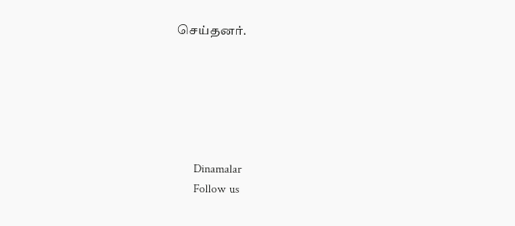செய்தனர்.






      Dinamalar
      Follow us